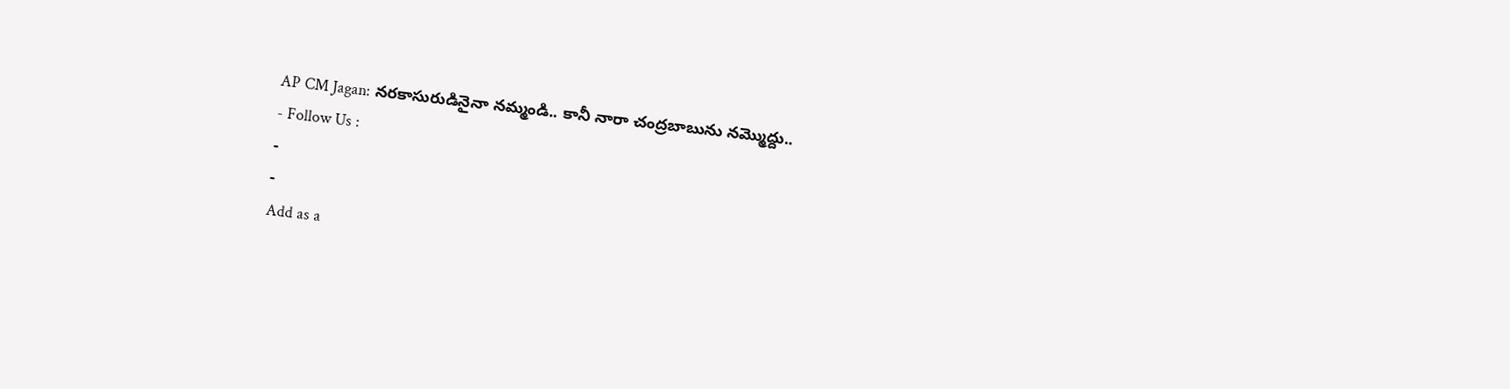AP CM Jagan: నరకాసురుడినైనా నమ్మండి.. కానీ నారా చంద్రబాబును నమ్మొద్దు..
- Follow Us :
-
-
Add as a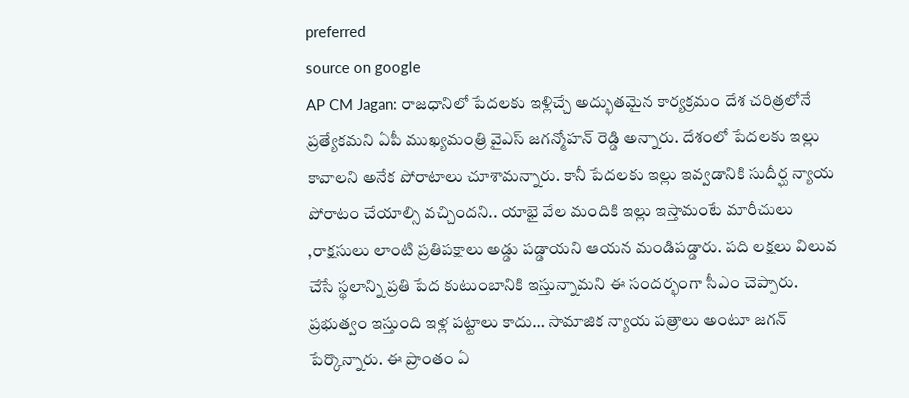preferred
source on google
AP CM Jagan: రాజధానిలో పేదలకు ఇళ్లిచ్చే అద్భుతమైన కార్యక్రమం దేశ చరిత్రలోనే ప్రత్యేకమని ఏపీ ముఖ్యమంత్రి వైఎస్ జగన్మోహన్ రెడ్డి అన్నారు. దేశంలో పేదలకు ఇల్లు కావాలని అనేక పోరాటాలు చూశామన్నారు. కానీ పేదలకు ఇల్లు ఇవ్వడానికి సుదీర్ఘ న్యాయ పోరాటం చేయాల్సి వచ్చిందని.. యాభై వేల మందికి ఇల్లు ఇస్తామంటే మారీచులు ,రాక్షసులు లాంటి ప్రతిపక్షాలు అడ్డు పడ్డాయని ఆయన మండిపడ్డారు. పది లక్షలు విలువ చేసే స్థలాన్ని ప్రతి పేద కుటుంబానికి ఇస్తున్నామని ఈ సందర్భంగా సీఎం చెప్పారు. ప్రభుత్వం ఇస్తుంది ఇళ్ల పట్టాలు కాదు… సామాజిక న్యాయ పత్రాలు అంటూ జగన్ పేర్కొన్నారు. ఈ ప్రాంతం ఏ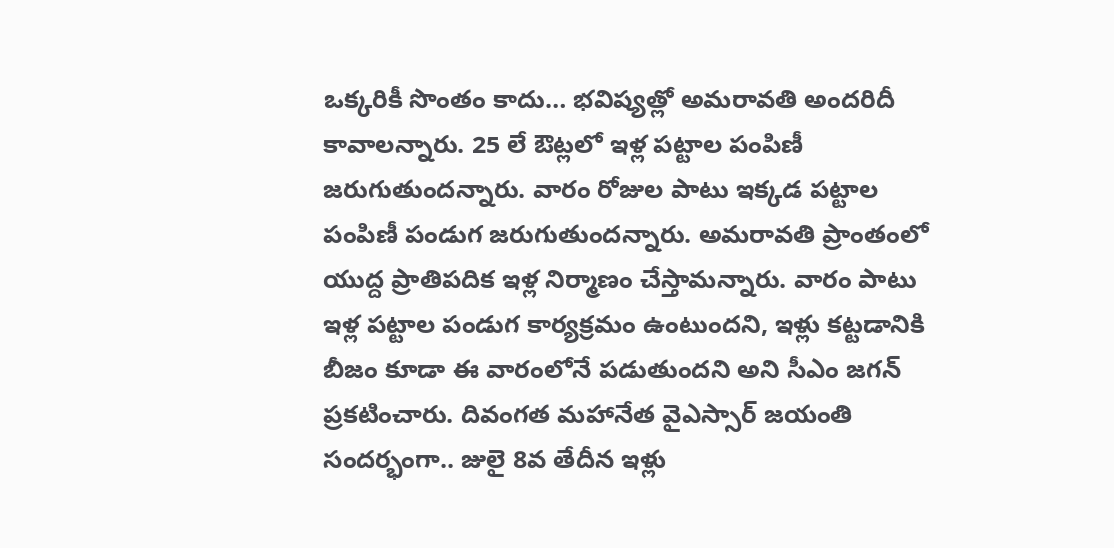ఒక్కరికీ సొంతం కాదు… భవిష్యత్లో అమరావతి అందరిదీ కావాలన్నారు. 25 లే ఔట్లలో ఇళ్ల పట్టాల పంపిణీ జరుగుతుందన్నారు. వారం రోజుల పాటు ఇక్కడ పట్టాల పంపిణీ పండుగ జరుగుతుందన్నారు. అమరావతి ప్రాంతంలో యుద్ద ప్రాతిపదిక ఇళ్ల నిర్మాణం చేస్తామన్నారు. వారం పాటు ఇళ్ల పట్టాల పండుగ కార్యక్రమం ఉంటుందని, ఇళ్లు కట్టడానికి బీజం కూడా ఈ వారంలోనే పడుతుందని అని సీఎం జగన్ ప్రకటించారు. దివంగత మహానేత వైఎస్సార్ జయంతి సందర్భంగా.. జులై 8వ తేదీన ఇళ్లు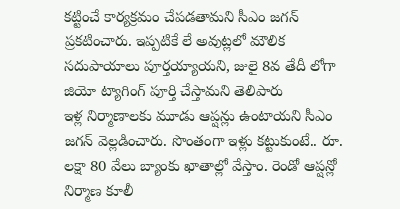కట్టించే కార్యక్రమం చేపడతామని సీఎం జగన్ ప్రకటించారు. ఇప్పటికే లే అవుట్లలో మౌలిక సదుపాయాలు పూర్తయ్యాయని, జులై 8వ తేదీ లోగా జియో ట్యాగింగ్ పూర్తి చేస్తామని తెలిపారు
ఇళ్ల నిర్మాణాలకు మూడు ఆప్షన్లు ఉంటాయని సీఎం జగన్ వెల్లడించారు. సొంతంగా ఇళ్లు కట్టుకుంటే.. రూ. లక్షా 80 వేలు బ్యాంకు ఖాతాల్లో వేస్తాం. రెండో ఆప్షన్లో నిర్మాణ కూలీ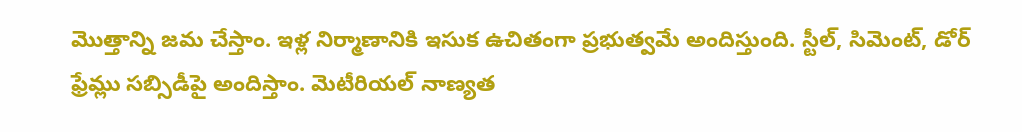మొత్తాన్ని జమ చేస్తాం. ఇళ్ల నిర్మాణానికి ఇసుక ఉచితంగా ప్రభుత్వమే అందిస్తుంది. స్టీల్, సిమెంట్, డోర్ ఫ్రేమ్లు సబ్సిడీపై అందిస్తాం. మెటీరియల్ నాణ్యత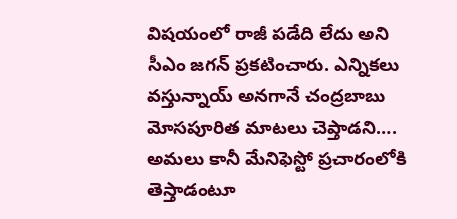విషయంలో రాజీ పడేది లేదు అని సీఎం జగన్ ప్రకటించారు. ఎన్నికలు వస్తున్నాయ్ అనగానే చంద్రబాబు మోసపూరిత మాటలు చెప్తాడని…. అమలు కానీ మేనిఫెస్టో ప్రచారంలోకి తెస్తాడంటూ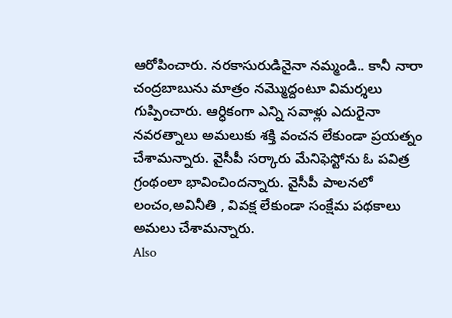ఆరోపించారు. నరకాసురుడినైనా నమ్మండి.. కానీ నారా చంద్రబాబును మాత్రం నమ్మొద్దంటూ విమర్శలు గుప్పించారు. ఆర్ధికంగా ఎన్ని సవాళ్లు ఎదురైనా నవరత్నాలు అమలుకు శక్తి వంచన లేకుండా ప్రయత్నం చేశామన్నారు. వైసీపీ సర్కారు మేనిఫెస్టోను ఓ పవిత్ర గ్రంథంలా భావించిందన్నారు. వైసీపీ పాలనలో లంచం,అవినీతి , వివక్ష లేకుండా సంక్షేమ పథకాలు అమలు చేశామన్నారు.
Also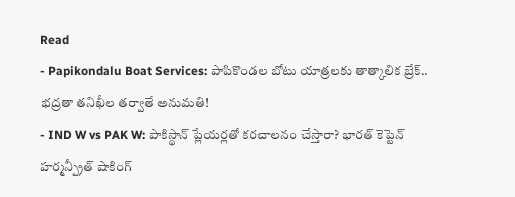Read
- Papikondalu Boat Services: పాపికొండల బోటు యాత్రలకు తాత్కాలిక బ్రేక్.. భద్రతా తనిఖీల తర్వాతే అనుమతి!
- IND W vs PAK W: పాకిస్థాన్ ప్లేయర్లతో కరచాలనం చేస్తారా? భారత్ కెప్టెన్ హర్మన్ప్రీత్ షాకింగ్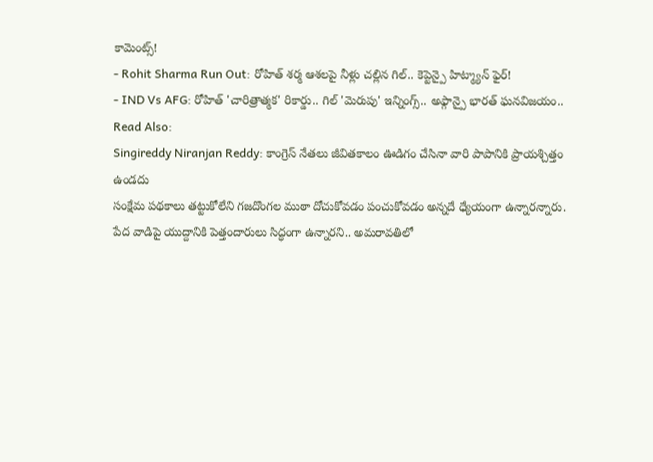కామెంట్స్!
- Rohit Sharma Run Out: రోహిత్ శర్మ ఆశలపై నీళ్లు చల్లిన గిల్.. కెప్టెన్పై హిట్మ్యాన్ ఫైర్!
- IND Vs AFG: రోహిత్ 'చారిత్రాత్మక' రికార్డు.. గిల్ 'మెరుపు' ఇన్నింగ్స్.. అఫ్గాన్పై భారత్ ఘనవిజయం..
Read Also:
Singireddy Niranjan Reddy: కాంగ్రెస్ నేతలు జీవితకాలం ఊడిగం చేసినా వారి పాపానికి ప్రాయశ్చిత్తం ఉండదు
సంక్షేమ పథకాలు తట్టుకోలేని గజదొంగల ముఠా దోచుకోవడం పంచుకోవడం అన్నదే ధ్యేయంగా ఉన్నారన్నారు. పేద వాడిపై యుద్దానికి పెత్తందారులు సిద్ధంగా ఉన్నారని.. అమరావతిలో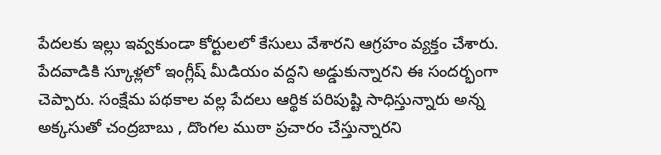పేదలకు ఇల్లు ఇవ్వకుండా కోర్టులలో కేసులు వేశారని ఆగ్రహం వ్యక్తం చేశారు. పేదవాడికి స్కూళ్లలో ఇంగ్లీష్ మీడియం వద్దని అడ్డుకున్నారని ఈ సందర్భంగా చెప్పారు. సంక్షేమ పథకాల వల్ల పేదలు ఆర్థిక పరిపుష్టి సాధిస్తున్నారు అన్న అక్కసుతో చంద్రబాబు , దొంగల ముఠా ప్రచారం చేస్తున్నారని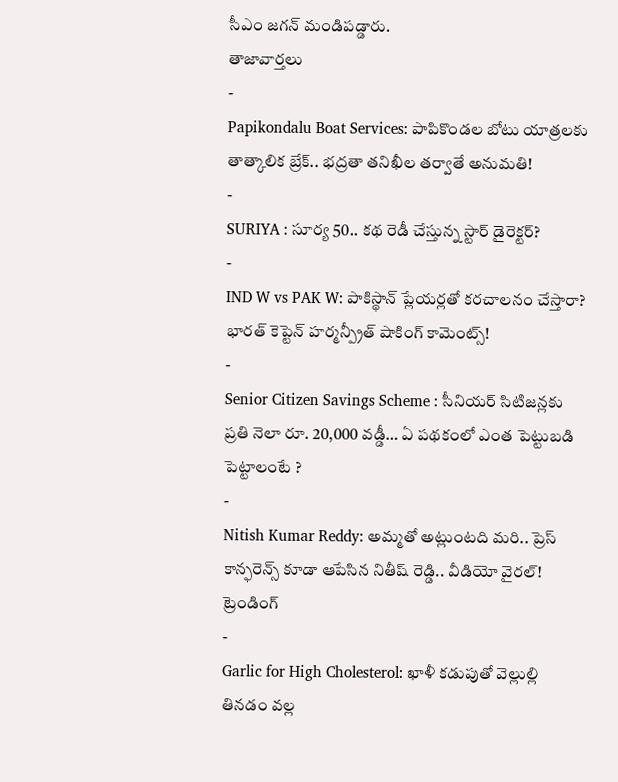సీఎం జగన్ మండిపడ్డారు.
తాజావార్తలు
-
Papikondalu Boat Services: పాపికొండల బోటు యాత్రలకు తాత్కాలిక బ్రేక్.. భద్రతా తనిఖీల తర్వాతే అనుమతి!
-
SURIYA : సూర్య 50.. కథ రెడీ చేస్తున్న స్టార్ డైరెక్టర్?
-
IND W vs PAK W: పాకిస్థాన్ ప్లేయర్లతో కరచాలనం చేస్తారా? భారత్ కెప్టెన్ హర్మన్ప్రీత్ షాకింగ్ కామెంట్స్!
-
Senior Citizen Savings Scheme : సీనియర్ సిటిజన్లకు ప్రతి నెలా రూ. 20,000 వడ్డీ… ఏ పథకంలో ఎంత పెట్టుబడి పెట్టాలంటే ?
-
Nitish Kumar Reddy: అమ్మతో అట్లుంటది మరి.. ప్రెస్ కాన్ఫరెన్స్ కూడా ఆపేసిన నితీష్ రెడ్డి.. వీడియో వైరల్!
ట్రెండింగ్
-
Garlic for High Cholesterol: ఖాళీ కడుపుతో వెల్లుల్లి తినడం వల్ల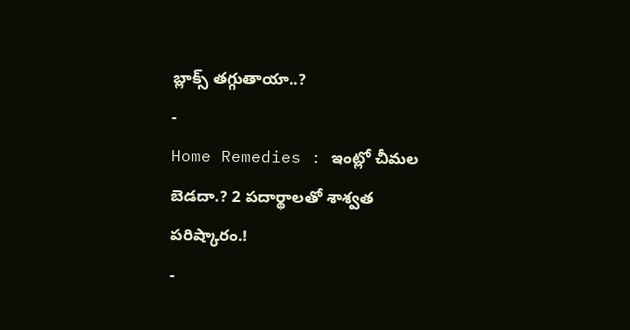బ్లాక్స్ తగ్గుతాయా..?
-
Home Remedies : ఇంట్లో చీమల బెడదా.? 2 పదార్థాలతో శాశ్వత పరిష్కారం.!
-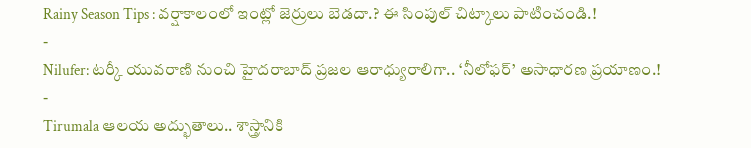Rainy Season Tips : వర్షాకాలంలో ఇంట్లో జెర్రులు బెడదా.? ఈ సింపుల్ చిట్కాలు పాటించండి.!
-
Nilufer: టర్కీ యువరాణి నుంచి హైదరాబాద్ ప్రజల ఆరాధ్యురాలిగా.. ‘నీలోఫర్’ అసాధారణ ప్రయాణం.!
-
Tirumala ఆలయ అద్భుతాలు.. శాస్త్రానికి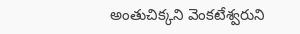అంతుచిక్కని వెంకటేశ్వరుని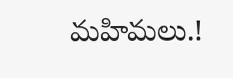మహిమలు.!